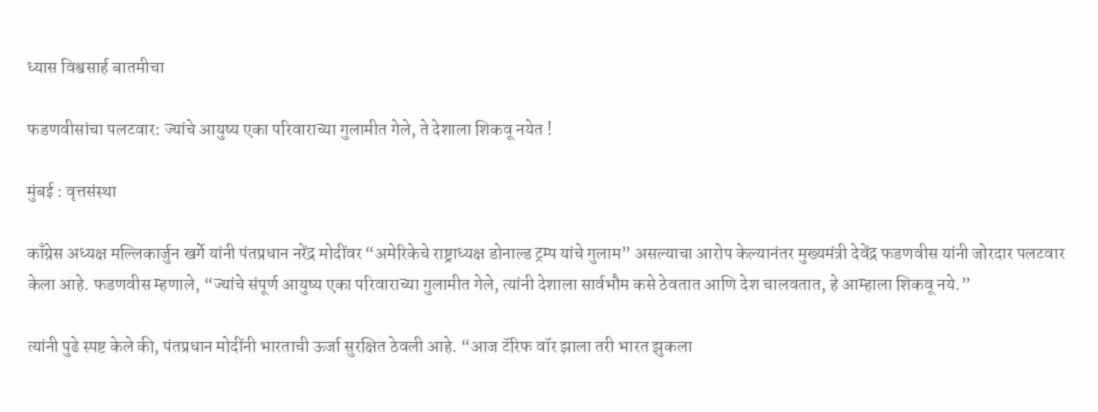ध्यास विश्वसार्ह बातमीचा

फडणवीसांचा पलटवार: ज्यांचे आयुष्य एका परिवाराच्या गुलामीत गेले, ते देशाला शिकवू नयेत !

मुंबई : वृत्तसंस्था

काँग्रेस अध्यक्ष मल्लिकार्जुन खर्गे यांनी पंतप्रधान नरेंद्र मोदींवर “अमेरिकेचे राष्ट्राध्यक्ष डोनाल्ड ट्रम्प यांचे गुलाम” असल्याचा आरोप केल्यानंतर मुख्यमंत्री देवेंद्र फडणवीस यांनी जोरदार पलटवार केला आहे. फडणवीस म्हणाले, “ज्यांचे संपूर्ण आयुष्य एका परिवाराच्या गुलामीत गेले, त्यांनी देशाला सार्वभौम कसे ठेवतात आणि देश चालवतात, हे आम्हाला शिकवू नये.”

त्यांनी पुढे स्पष्ट केले की, पंतप्रधान मोदींनी भारताची ऊर्जा सुरक्षित ठेवली आहे. “आज टॅरिफ वॉर झाला तरी भारत झुकला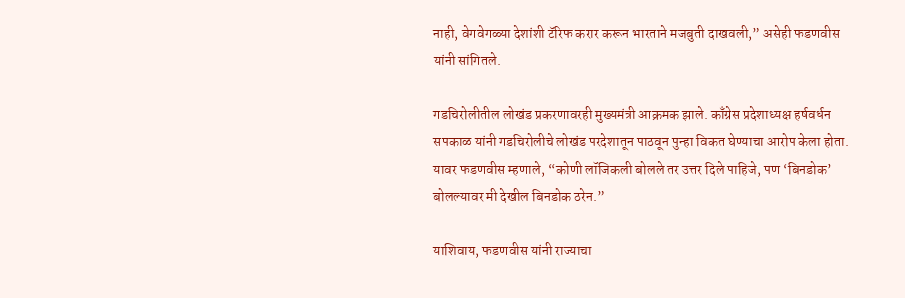नाही, वेगवेगळ्या देशांशी टॅरिफ करार करून भारताने मजबुती दाखवली,” असेही फडणवीस यांनी सांगितले.

गडचिरोलीतील लोखंड प्रकरणावरही मुख्यमंत्री आक्रमक झाले. काँग्रेस प्रदेशाध्यक्ष हर्षवर्धन सपकाळ यांनी गडचिरोलीचे लोखंड परदेशातून पाठवून पुन्हा विकत घेण्याचा आरोप केला होता. यावर फडणवीस म्हणाले, “कोणी लॉजिकली बोलले तर उत्तर दिले पाहिजे, पण ‘बिनडोक’ बोलल्यावर मी देखील बिनडोक ठरेन.”

याशिवाय, फडणवीस यांनी राज्याचा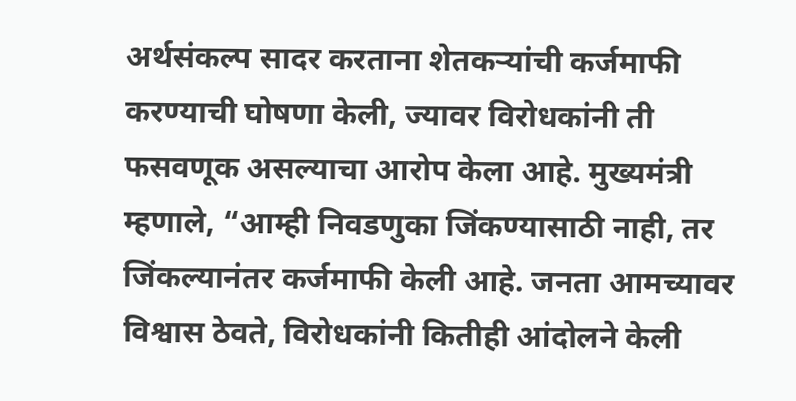अर्थसंकल्प सादर करताना शेतकऱ्यांची कर्जमाफी करण्याची घोषणा केली, ज्यावर विरोधकांनी ती फसवणूक असल्याचा आरोप केला आहे. मुख्यमंत्री म्हणाले, “आम्ही निवडणुका जिंकण्यासाठी नाही, तर जिंकल्यानंतर कर्जमाफी केली आहे. जनता आमच्यावर विश्वास ठेवते, विरोधकांनी कितीही आंदोलने केली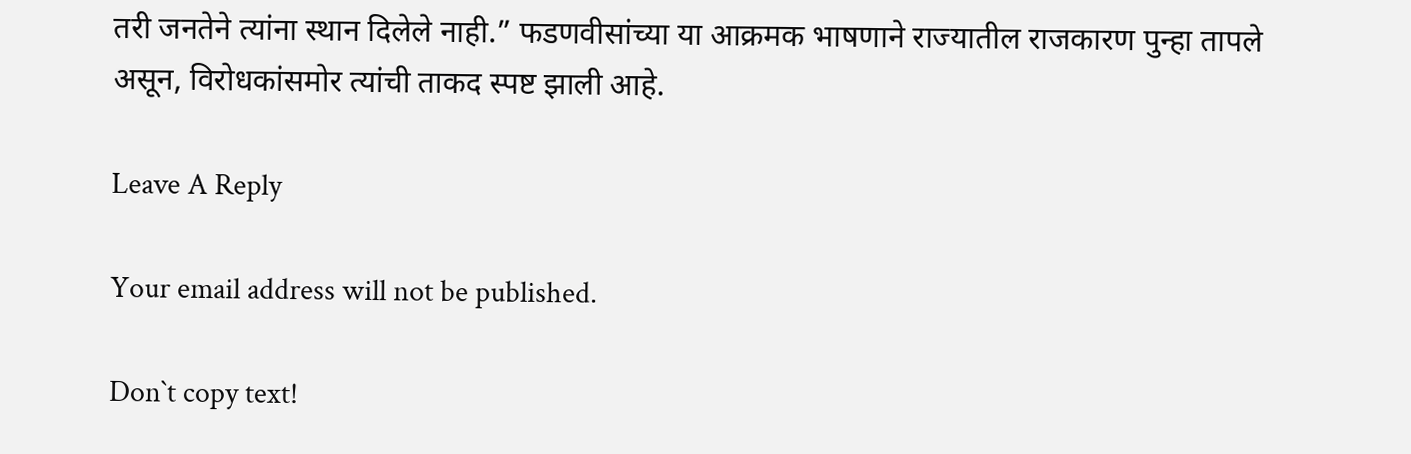तरी जनतेने त्यांना स्थान दिलेले नाही.” फडणवीसांच्या या आक्रमक भाषणाने राज्यातील राजकारण पुन्हा तापले असून, विरोधकांसमोर त्यांची ताकद स्पष्ट झाली आहे.

Leave A Reply

Your email address will not be published.

Don`t copy text!